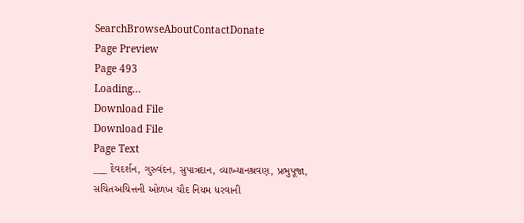SearchBrowseAboutContactDonate
Page Preview
Page 493
Loading...
Download File
Download File
Page Text
___ દેવદર્શન, ગુરુવંદન, સુપાત્રદાન, વ્યાખ્યાનશ્રવણ, પ્રભુપૂજા, સચિતઅચિત્તની ઓળખ ચૌદ નિયમ ધરવાની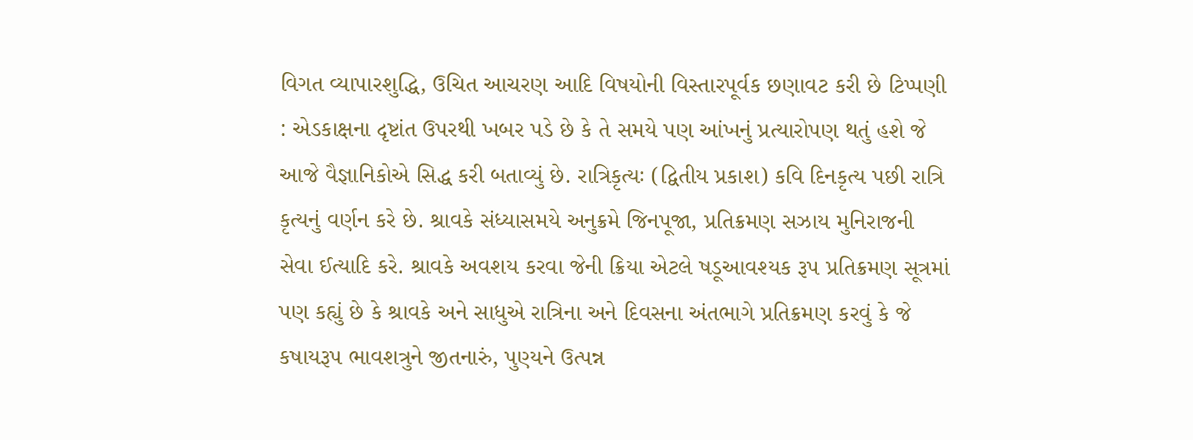વિગત વ્યાપારશુદ્ધિ, ઉચિત આચરણ આદિ વિષયોની વિસ્તારપૂર્વક છણાવટ કરી છે ટિપ્પણી : એડકાક્ષના દૃષ્ટાંત ઉપરથી ખબર પડે છે કે તે સમયે પણ આંખનું પ્રત્યારોપણ થતું હશે જે આજે વૈજ્ઞાનિકોએ સિદ્ધ કરી બતાવ્યું છે. રાત્રિકૃત્યઃ (દ્વિતીય પ્રકાશ) કવિ દિનકૃત્ય પછી રાત્રિ કૃત્યનું વર્ણન કરે છે. શ્રાવકે સંધ્યાસમયે અનુક્રમે જિનપૂજા, પ્રતિક્રમણ સઝાય મુનિરાજની સેવા ઈત્યાદિ કરે. શ્રાવકે અવશય કરવા જેની ક્રિયા એટલે ષડૂઆવશ્યક રૂપ પ્રતિક્રમણ સૂત્રમાં પણ કહ્યું છે કે શ્રાવકે અને સાધુએ રાત્રિના અને દિવસના અંતભાગે પ્રતિક્રમણ કરવું કે જે કષાયરૂપ ભાવશત્રુને જીતનારું, પુણ્યને ઉત્પન્ન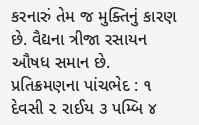કરનારું તેમ જ મુક્તિનું કારણ છે. વૈદ્યના ત્રીજા રસાયન ઔષધ સમાન છે. પ્રતિક્રમણના પાંચભેદ : ૧ દેવસી ૨ રાઈય ૩ પમ્બિ ૪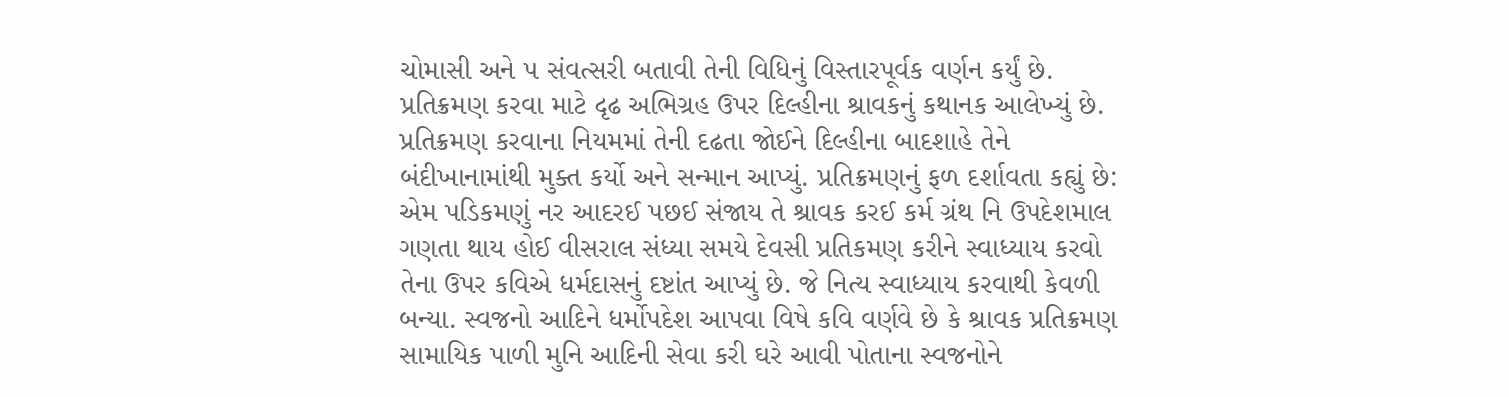ચોમાસી અને ૫ સંવત્સરી બતાવી તેની વિધિનું વિસ્તારપૂર્વક વર્ણન કર્યું છે. પ્રતિક્રમણ કરવા માટે દૃઢ અભિગ્રહ ઉપર દિલ્હીના શ્રાવકનું કથાનક આલેખ્યું છે. પ્રતિક્રમણ કરવાના નિયમમાં તેની દઢતા જોઈને દિલ્હીના બાદશાહે તેને બંદીખાનામાંથી મુક્ત કર્યો અને સન્માન આપ્યું. પ્રતિક્રમણનું ફળ દર્શાવતા કહ્યું છે: એમ પડિકમણું નર આદરઈ પછઈ સંજાય તે શ્રાવક કરઈ કર્મ ગ્રંથ નિ ઉપદેશમાલ ગણતા થાય હોઈ વીસરાલ સંધ્યા સમયે દેવસી પ્રતિકમણ કરીને સ્વાધ્યાય કરવો તેના ઉપર કવિએ ધર્મદાસનું દષ્ટાંત આપ્યું છે. જે નિત્ય સ્વાધ્યાય કરવાથી કેવળી બન્યા. સ્વજનો આદિને ધર્મોપદેશ આપવા વિષે કવિ વર્ણવે છે કે શ્રાવક પ્રતિક્રમણ સામાયિક પાળી મુનિ આદિની સેવા કરી ઘરે આવી પોતાના સ્વજનોને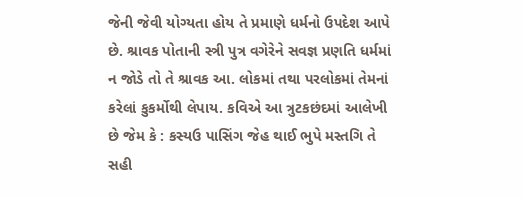જેની જેવી યોગ્યતા હોય તે પ્રમાણે ધર્મનો ઉપદેશ આપે છે. શ્રાવક પોતાની સ્ત્રી પુત્ર વગેરેને સવજ્ઞ પ્રણતિ ધર્મમાં ન જોડે તો તે શ્રાવક આ. લોકમાં તથા પરલોકમાં તેમનાં કરેલાં કુકર્મોથી લેપાય. કવિએ આ ત્રુટકછંદમાં આલેખી છે જેમ કે : કસ્યઉ પાસિંગ જેહ થાઈ ભુપે મસ્તગિ તે સહી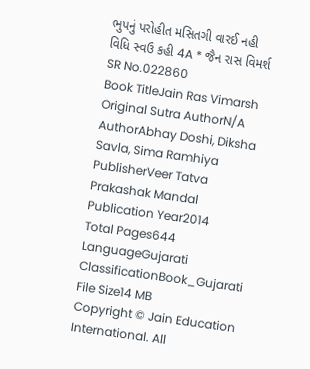ભુપનું પરોહીત મસિતગી વારઈ નહી વિધિ સ્વઉ કહી 4A * જૈન રાસ વિમર્શ
SR No.022860
Book TitleJain Ras Vimarsh
Original Sutra AuthorN/A
AuthorAbhay Doshi, Diksha Savla, Sima Ramhiya
PublisherVeer Tatva Prakashak Mandal
Publication Year2014
Total Pages644
LanguageGujarati
ClassificationBook_Gujarati
File Size14 MB
Copyright © Jain Education International. All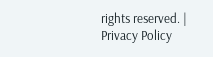rights reserved. | Privacy Policy